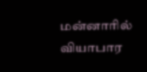மன்னாரில் வியாபார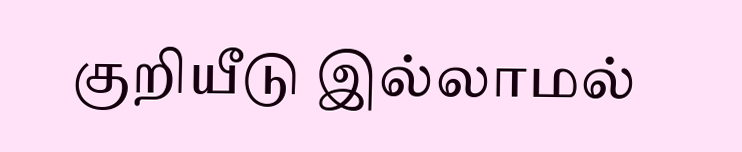குறியீடு இல்லாமல்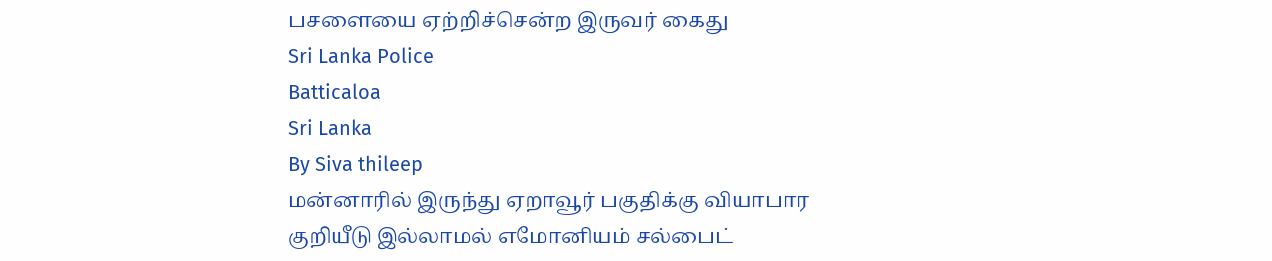பசளையை ஏற்றிச்சென்ற இருவர் கைது
Sri Lanka Police
Batticaloa
Sri Lanka
By Siva thileep
மன்னாரில் இருந்து ஏறாவூர் பகுதிக்கு வியாபார குறியீடு இல்லாமல் எமோனியம் சல்பைட்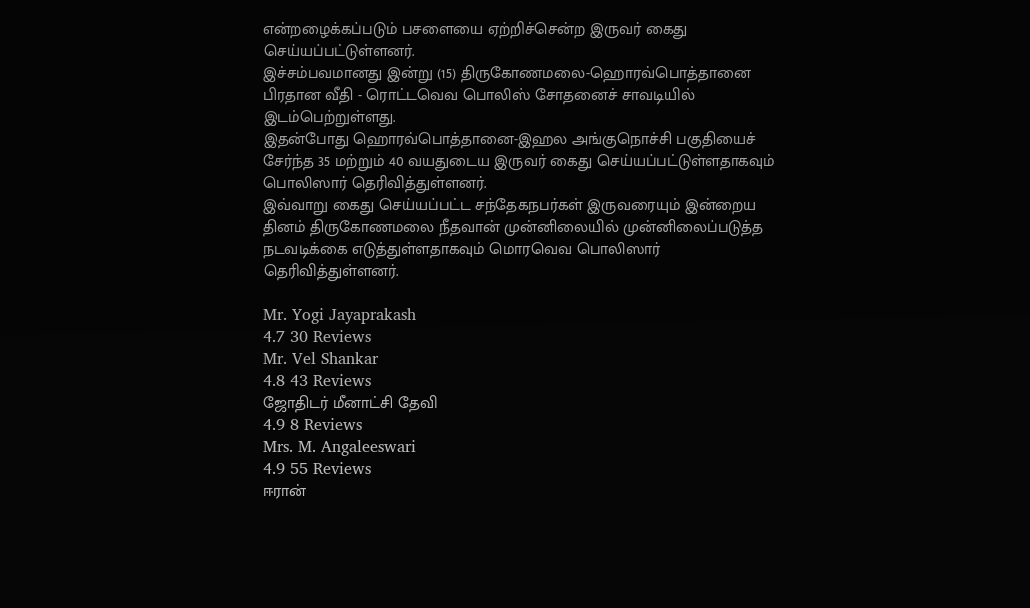என்றழைக்கப்படும் பசளையை ஏற்றிச்சென்ற இருவர் கைது செய்யப்பட்டுள்ளனர்.
இச்சம்பவமானது இன்று (15) திருகோணமலை-ஹொரவ்பொத்தானை பிரதான வீதி - ரொட்டவெவ பொலிஸ் சோதனைச் சாவடியில்
இடம்பெற்றுள்ளது.
இதன்போது ஹொரவ்பொத்தானை-இஹல அங்குநொச்சி பகுதியைச் சேர்ந்த 35 மற்றும் 40 வயதுடைய இருவர் கைது செய்யப்பட்டுள்ளதாகவும் பொலிஸார் தெரிவித்துள்ளனர்.
இவ்வாறு கைது செய்யப்பட்ட சந்தேகநபர்கள் இருவரையும் இன்றைய தினம் திருகோணமலை நீதவான் முன்னிலையில் முன்னிலைப்படுத்த நடவடிக்கை எடுத்துள்ளதாகவும் மொரவெவ பொலிஸார் தெரிவித்துள்ளனர்.

Mr. Yogi Jayaprakash
4.7 30 Reviews
Mr. Vel Shankar
4.8 43 Reviews
ஜோதிடர் மீனாட்சி தேவி
4.9 8 Reviews
Mrs. M. Angaleeswari
4.9 55 Reviews
ஈரான்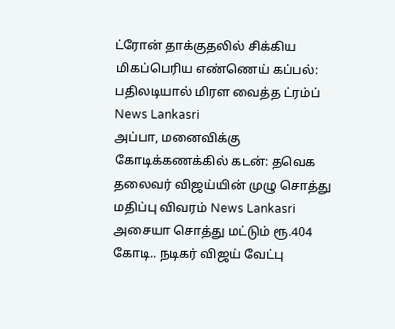ட்ரோன் தாக்குதலில் சிக்கிய மிகப்பெரிய எண்ணெய் கப்பல்: பதிலடியால் மிரள வைத்த ட்ரம்ப் News Lankasri
அப்பா, மனைவிக்கு கோடிக்கணக்கில் கடன்: தவெக தலைவர் விஜய்யின் முழு சொத்து மதிப்பு விவரம் News Lankasri
அசையா சொத்து மட்டும் ரூ.404 கோடி.. நடிகர் விஜய் வேட்பு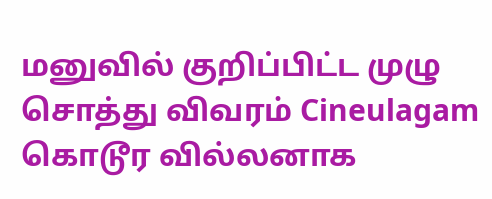மனுவில் குறிப்பிட்ட முழு சொத்து விவரம் Cineulagam
கொடூர வில்லனாக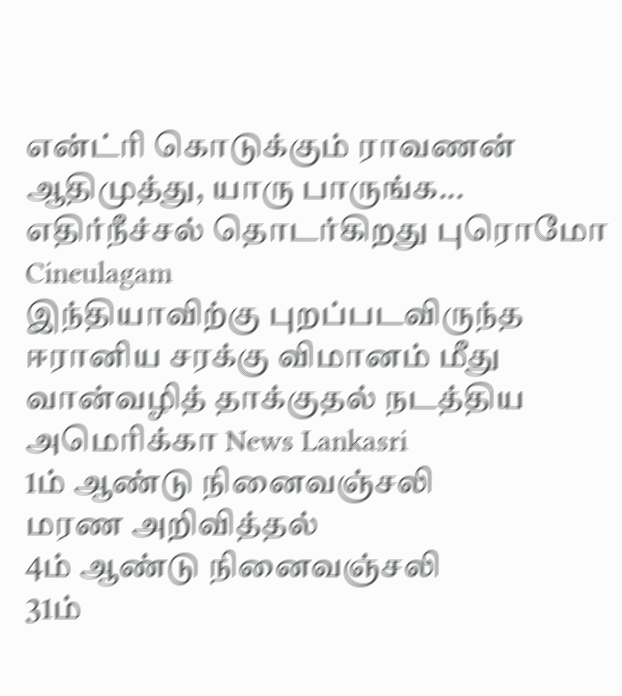என்ட்ரி கொடுக்கும் ராவணன் ஆதிமுத்து, யாரு பாருங்க... எதிர்நீச்சல் தொடர்கிறது புரொமோ Cineulagam
இந்தியாவிற்கு புறப்படவிருந்த ஈரானிய சரக்கு விமானம் மீது வான்வழித் தாக்குதல் நடத்திய அமெரிக்கா News Lankasri
1ம் ஆண்டு நினைவஞ்சலி
மரண அறிவித்தல்
4ம் ஆண்டு நினைவஞ்சலி
31ம்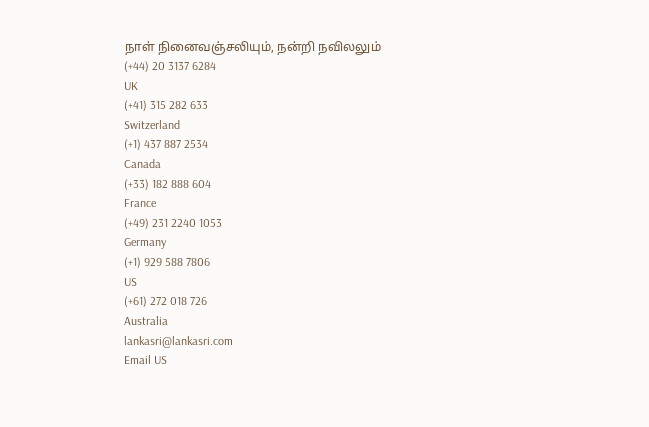நாள் நினைவஞ்சலியும், நன்றி நவிலலும்
(+44) 20 3137 6284
UK
(+41) 315 282 633
Switzerland
(+1) 437 887 2534
Canada
(+33) 182 888 604
France
(+49) 231 2240 1053
Germany
(+1) 929 588 7806
US
(+61) 272 018 726
Australia
lankasri@lankasri.com
Email US